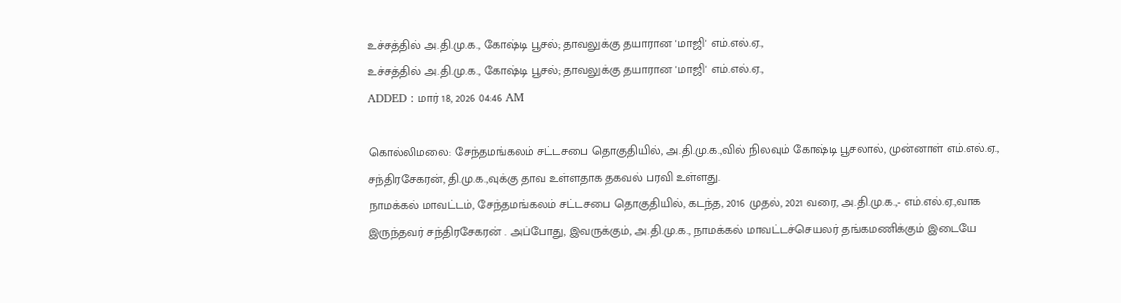உச்சத்தில் அ.தி.மு.க., கோஷ்டி பூசல்; தாவலுக்கு தயாரான 'மாஜி' எம்.எல்.ஏ.,
உச்சத்தில் அ.தி.மு.க., கோஷ்டி பூசல்; தாவலுக்கு தயாரான 'மாஜி' எம்.எல்.ஏ.,
ADDED : மார் 18, 2026 04:46 AM

கொல்லிமலை: சேந்தமங்கலம் சட்டசபை தொகுதியில், அ.தி.மு.க.,வில் நிலவும் கோஷ்டி பூசலால், முன்னாள் எம்.எல்.ஏ., சந்திரசேகரன், தி.மு.க.,வுக்கு தாவ உள்ளதாக தகவல் பரவி உள்ளது.
நாமக்கல் மாவட்டம், சேந்தமங்கலம் சட்டசபை தொகுதியில், கடந்த, 2016 முதல், 2021 வரை, அ.தி.மு.க.,- எம்.எல்.ஏ.,வாக இருந்தவர் சந்திரசேகரன் . அப்போது, இவருக்கும், அ.தி.மு.க., நாமக்கல் மாவட்டச்செயலர் தங்கமணிக்கும் இடையே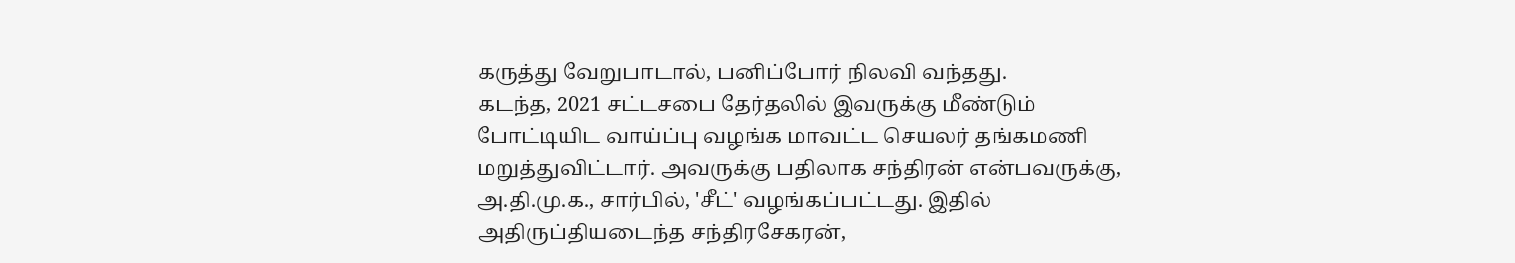கருத்து வேறுபாடால், பனிப்போர் நிலவி வந்தது.
கடந்த, 2021 சட்டசபை தேர்தலில் இவருக்கு மீண்டும் போட்டியிட வாய்ப்பு வழங்க மாவட்ட செயலர் தங்கமணி மறுத்துவிட்டார். அவருக்கு பதிலாக சந்திரன் என்பவருக்கு, அ.தி.மு.க., சார்பில், 'சீட்' வழங்கப்பட்டது. இதில் அதிருப்தியடைந்த சந்திரசேகரன்,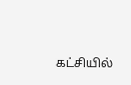கட்சியில்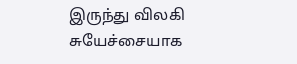இருந்து விலகி சுயேச்சையாக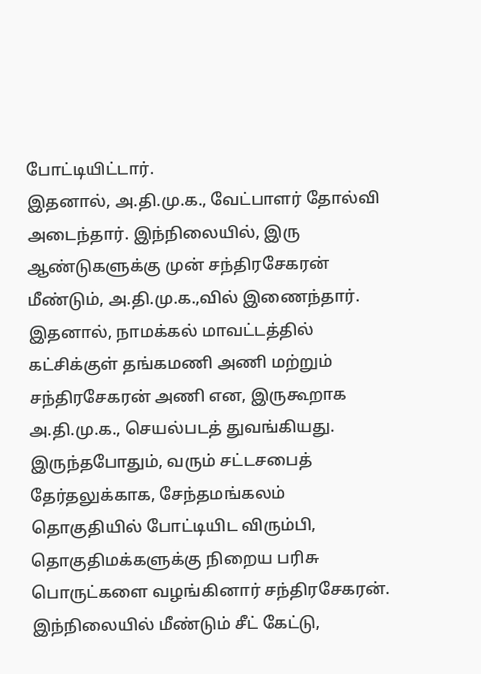போட்டியிட்டார்.
இதனால், அ.தி.மு.க., வேட்பாளர் தோல்வி அடைந்தார். இந்நிலையில், இரு ஆண்டுகளுக்கு முன் சந்திரசேகரன் மீண்டும், அ.தி.மு.க.,வில் இணைந்தார். இதனால், நாமக்கல் மாவட்டத்தில் கட்சிக்குள் தங்கமணி அணி மற்றும் சந்திரசேகரன் அணி என, இருகூறாக அ.தி.மு.க., செயல்படத் துவங்கியது.
இருந்தபோதும், வரும் சட்டசபைத் தேர்தலுக்காக, சேந்தமங்கலம் தொகுதியில் போட்டியிட விரும்பி, தொகுதிமக்களுக்கு நிறைய பரிசு பொருட்களை வழங்கினார் சந்திரசேகரன்.
இந்நிலையில் மீண்டும் சீட் கேட்டு,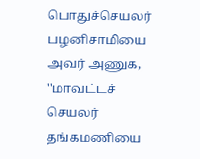பொதுச்செயலர் பழனிசாமியை அவர் அணுக, ''மாவட்டச் செயலர் தங்கமணியை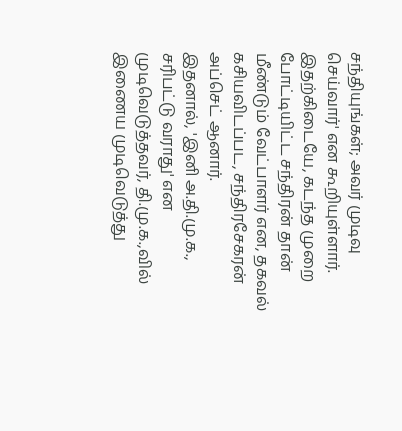சந்தியுங்கள்; அவர் முடிவு செய்வார்' என கூறியுள்ளார். இதற்கிடையே, கடந்த முறை போட்டியிட்ட சந்திரன் தான் மீண்டும் வேட்பாளர் என, தகவல் கசியவிடப்பட, சந்திரசேகரன் அப்செட் ஆனார்.
இதனால், 'இனி அ.தி.மு.க., சரிபட்டு வராது' என முடிவெடுத்தவர், தி.மு.க.,வில் இணைய முடிவெடுத்து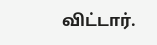விட்டார்.